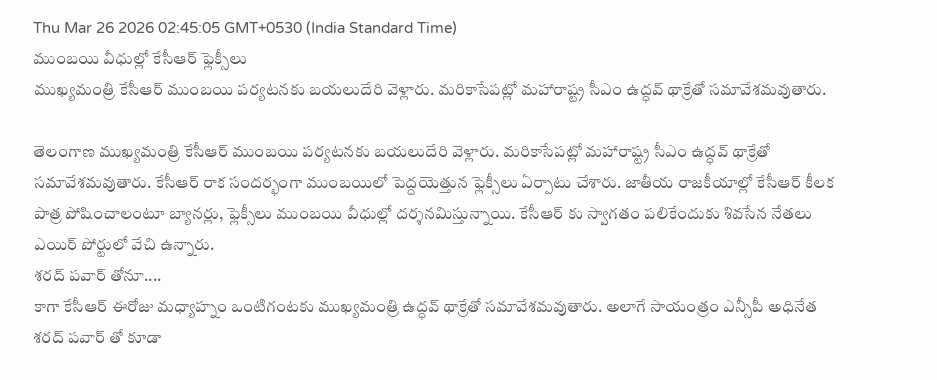Thu Mar 26 2026 02:45:05 GMT+0530 (India Standard Time)
ముంబయి వీధుల్లో కేసీఆర్ ఫ్లెక్సీలు
ముఖ్యమంత్రి కేసీఆర్ ముంబయి పర్యటనకు బయలుదేరి వెళ్లారు. మరికాసేపట్లో మహారాష్ట్ర సీఎం ఉద్ధవ్ థాక్రేతో సమావేశమవుతారు.

తెలంగాణ ముఖ్యమంత్రి కేసీఆర్ ముంబయి పర్యటనకు బయలుదేరి వెళ్లారు. మరికాసేపట్లో మహారాష్ట్ర సీఎం ఉద్ధవ్ థాక్రేతో సమావేశమవుతారు. కేసీఆర్ రాక సందర్భంగా ముంబయిలో పెద్దయెత్తున ఫ్లెక్సీలు ఏర్పాటు చేశారు. జాతీయ రాజకీయాల్లో కేసీఆర్ కీలక పాత్ర పోషించాలంటూ బ్యానర్లు, ఫ్లెక్సీలు ముంబయి వీధుల్లో దర్శనమిస్తున్నాయి. కేసీఆర్ కు స్వాగతం పలికేందుకు శివసేన నేతలు ఎయిర్ పోర్టులో వేచి ఉన్నారు.
శరద్ పవార్ తోనూ....
కాగా కేసీఆర్ ఈరోజు మధ్యాహ్నం ఒంటిగంటకు ముఖ్యమంత్రి ఉద్ధవ్ థాక్రేతో సమావేశమవుతారు. అలాగే సాయంత్రం ఎన్సీపీ అధినేత శరద్ పవార్ తో కూడా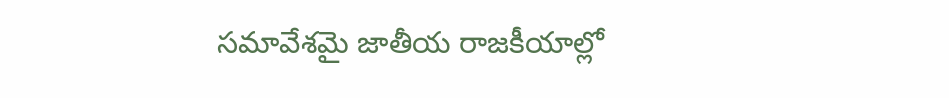సమావేశమై జాతీయ రాజకీయాల్లో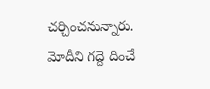చర్చించనున్నారు. మోదీని గద్దె దించే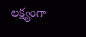లక్ష్యంగా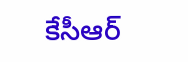కేసీఆర్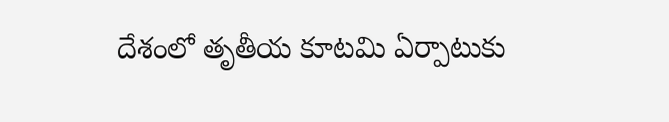దేశంలో తృతీయ కూటమి ఏర్పాటుకు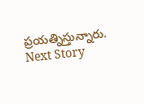ప్రయత్నిస్తున్నారు.
Next Story